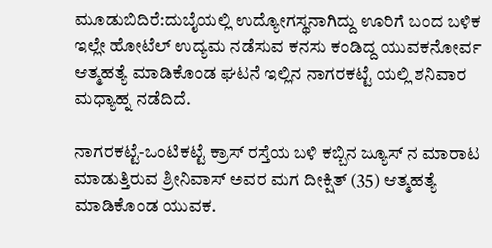ಮೂಡುಬಿದಿರೆ:ದುಬೈಯಲ್ಲಿ ಉದ್ಯೋಗಸ್ಥನಾಗಿದ್ದು ಊರಿಗೆ ಬಂದ ಬಳಿಕ ಇಲ್ಲೇ ಹೋಟೆಲ್ ಉದ್ಯಮ ನಡೆಸುವ ಕನಸು ಕಂಡಿದ್ದ ಯುವಕನೋರ್ವ ಆತ್ಮಹತ್ಯೆ ಮಾಡಿಕೊಂಡ ಘಟನೆ ಇಲ್ಲಿನ ನಾಗರಕಟ್ಟೆ ಯಲ್ಲಿ ಶನಿವಾರ ಮಧ್ಯಾಹ್ನ ನಡೆದಿದೆ.

ನಾಗರಕಟ್ಟೆ-ಒಂಟಿಕಟ್ಟೆ ಕ್ರಾಸ್ ರಸ್ತೆಯ ಬಳಿ ಕಬ್ಬಿನ ಜ್ಯೂಸ್ ನ ಮಾರಾಟ ಮಾಡುತ್ತಿರುವ ಶ್ರೀನಿವಾಸ್ ಅವರ ಮಗ ದೀಕ್ಷಿತ್ (35) ಆತ್ಮಹತ್ಯೆ ಮಾಡಿಕೊಂಡ ಯುವಕ.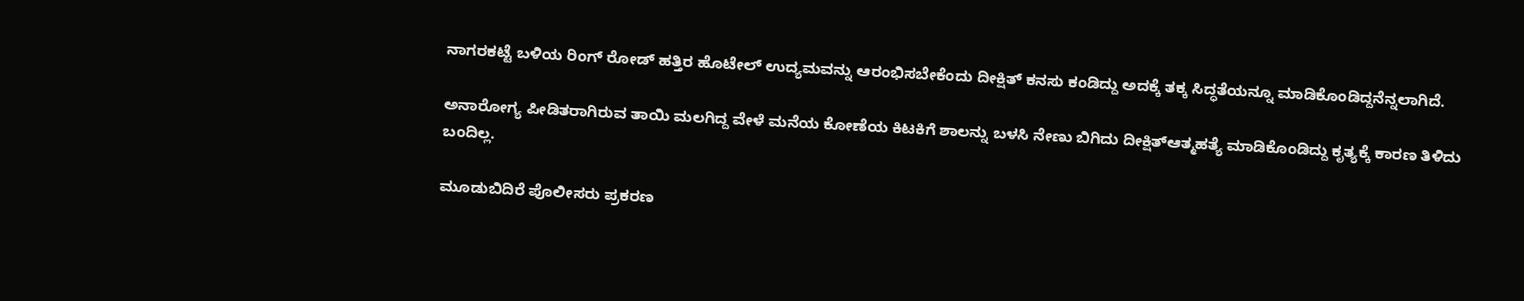ನಾಗರಕಟ್ಟೆ ಬಳಿಯ ರಿಂಗ್ ರೋಡ್ ಹತ್ತಿರ ಹೊಟೇಲ್ ಉದ್ಯಮವನ್ನು ಆರಂಭಿಸಬೇಕೆಂದು ದೀಕ್ಷಿತ್ ಕನಸು ಕಂಡಿದ್ದು ಅದಕ್ಕೆ ತಕ್ಕ ಸಿದ್ಧತೆಯನ್ನೂ ಮಾಡಿಕೊಂಡಿದ್ದನೆನ್ನಲಾಗಿದೆ.

ಅನಾರೋಗ್ಯ ಪೀಡಿತರಾಗಿರುವ ತಾಯಿ ಮಲಗಿದ್ದ ವೇಳೆ ಮನೆಯ ಕೋಣೆಯ ಕಿಟಕಿಗೆ ಶಾಲನ್ನು ಬಳಸಿ ನೇಣು ಬಿಗಿದು ದೀಕ್ಷಿತ್‌ಆತ್ಮಹತ್ಯೆ ಮಾಡಿಕೊಂಡಿದ್ದು ಕೃತ್ಯಕ್ಕೆ ಕಾರಣ ತಿಳಿದು ಬಂದಿಲ್ಲ.

ಮೂಡುಬಿದಿರೆ ಪೊಲೀಸರು ಪ್ರಕರಣ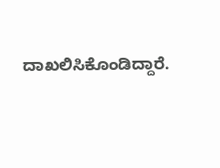ದಾಖಲಿಸಿಕೊಂಡಿದ್ದಾರೆ.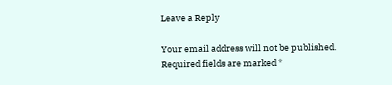Leave a Reply

Your email address will not be published. Required fields are marked *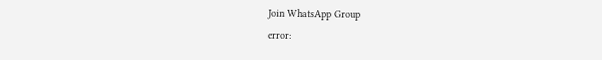Join WhatsApp Group
error: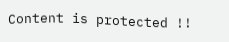Content is protected !!